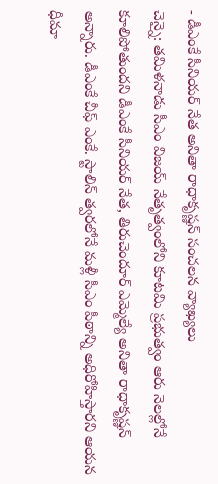- డీఎంకే సీనియర్ నేత అనితా రాధాకృష్ణన్ సంచలన వ్యాఖ్యలు
చెన్నై: తమిళనాడు సీఎం విజయ్ నేతృత్వంలోని కూటమి ప్రభుత్వం ఆరు నెలల్లోనే కూలిపోతుందని డీఎంకే సీనియర్ నేత, తిరుచెందూర్ ఎమ్మెల్యే అనితా రాధాకృష్ణన్ అన్నారు. డీఎంకే చీఫ్ ఎంకే. స్టాలిన్ త్వరలోనే మళ్లీ సీఎం పీఠాన్ని అధిరోహిస్తారని ఆయన ధీమా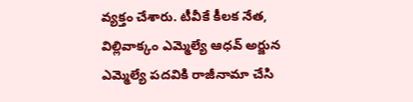వ్యక్తం చేశారు. టీవీకే కీలక నేత, విల్లివాక్కం ఎమ్మెల్యే ఆధవ్ అర్జున ఎమ్మెల్యే పదవికి రాజీనామా చేసి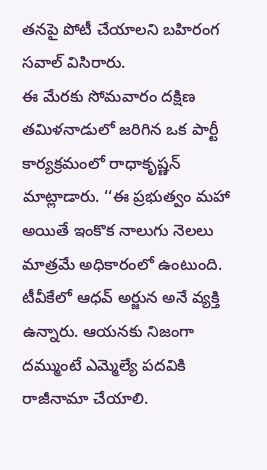తనపై పోటీ చేయాలని బహిరంగ సవాల్ విసిరారు.
ఈ మేరకు సోమవారం దక్షిణ తమిళనాడులో జరిగిన ఒక పార్టీ కార్యక్రమంలో రాధాకృష్ణన్ మాట్లాడారు. ‘‘ఈ ప్రభుత్వం మహా అయితే ఇంకొక నాలుగు నెలలు మాత్రమే అధికారంలో ఉంటుంది. టీవీకేలో ఆధవ్ అర్జున అనే వ్యక్తి ఉన్నారు. ఆయనకు నిజంగా దమ్ముంటే ఎమ్మెల్యే పదవికి రాజీనామా చేయాలి.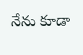నేను కూడా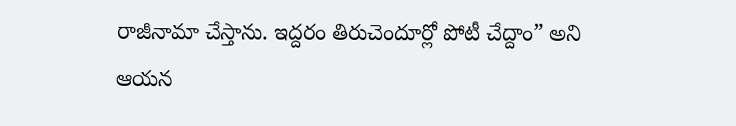రాజీనామా చేస్తాను. ఇద్దరం తిరుచెందూర్లో పోటీ చేద్దాం” అని ఆయన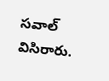సవాల్ విసిరారు.